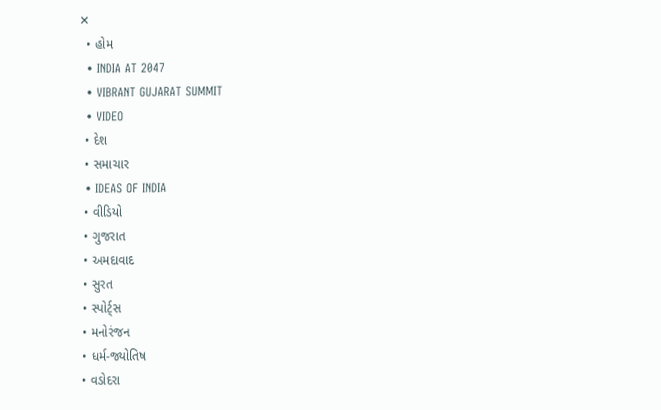✕
  • હોમ
  • INDIA AT 2047
  • VIBRANT GUJARAT SUMMIT
  • VIDEO
  • દેશ
  • સમાચાર
  • IDEAS OF INDIA
  • વીડિયો
  • ગુજરાત
  • અમદાવાદ
  • સુરત
  • સ્પોર્ટ્સ
  • મનોરંજન
  • ધર્મ-જ્યોતિષ
  • વડોદરા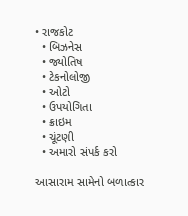• રાજકોટ
  • બિઝનેસ
  • જ્યોતિષ
  • ટેકનોલોજી
  • ઓટો
  • ઉપયોગિતા
  • ક્રાઇમ
  • ચૂંટણી
  • અમારો સંપર્ક કરો

આસારામ સામેનો બળાત્કાર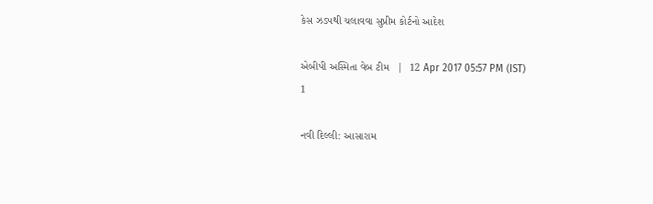કેસ ઝડપથી ચલાવવા સુપ્રીમ કોર્ટનો આદેશ

એબીપી અસ્મિતા વેબ ટીમ   |  12 Apr 2017 05:57 PM (IST)
1

નવી દિલ્લી: આસારામ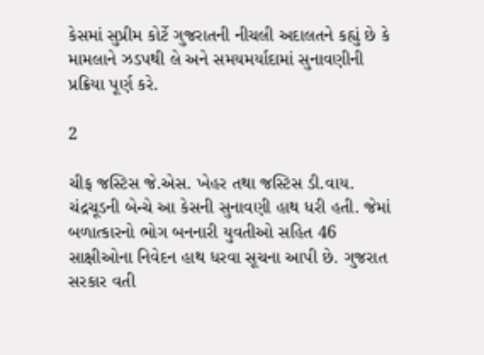કેસમાં સુપ્રીમ કોર્ટે ગુજરાતની નીચલી અદાલતને કહ્યું છે કે મામલાને ઝડપથી લે અને સમયમર્યાદામાં સુનાવણીની પ્રક્રિયા પૂર્ણ કરે.

2

ચીફ જસ્ટિસ જે.એસ. ખેહર તથા જસ્ટિસ ડી.વાય. ચંદ્રચૂડની બેન્ચે આ કેસની સુનાવણી હાથ ધરી હતી. જેમાં બળાત્કારનો ભોગ બનનારી યુવતીઓ સહિત 46 સાક્ષીઓના નિવેદન હાથ ધરવા સૂચના આપી છે. ગુજરાત સરકાર વતી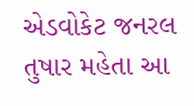એડવોકેટ જનરલ તુષાર મહેતા આ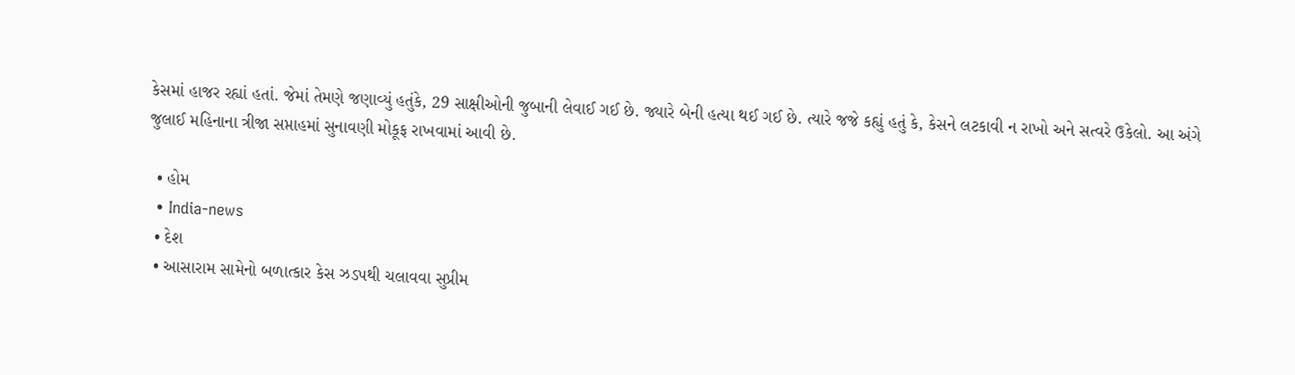કેસમાં હાજર રહ્યાં હતાં. જેમાં તેમણે જણાવ્યું હતુંકે, 29 સાક્ષીઓની જુબાની લેવાઈ ગઈ છે. જ્યારે બેની હત્યા થઈ ગઈ છે. ત્યારે જજે કહ્યું હતું કે, કેસને લટકાવી ન રાખો અને સત્વરે ઉકેલો. આ અંગે જુલાઈ મહિનાના ત્રીજા સપ્તાહમાં સુનાવણી મોકૂફ રાખવામાં આવી છે.

  • હોમ
  • India-news
  • દેશ
  • આસારામ સામેનો બળાત્કાર કેસ ઝડપથી ચલાવવા સુપ્રીમ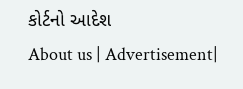કોર્ટનો આદેશ
About us | Advertisement|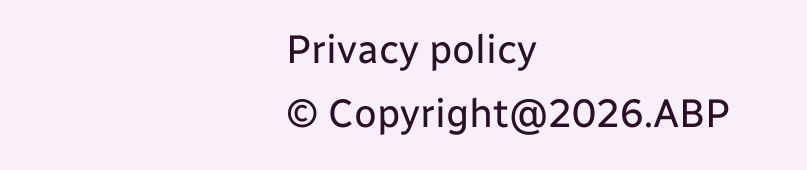Privacy policy
© Copyright@2026.ABP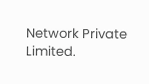Network Private Limited.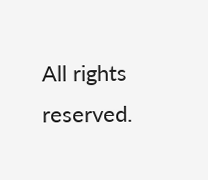All rights reserved.